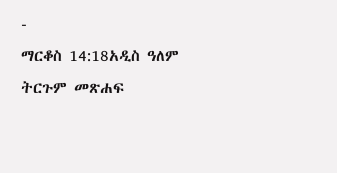-
ማርቆስ 14:18አዲስ ዓለም ትርጉም መጽሐፍ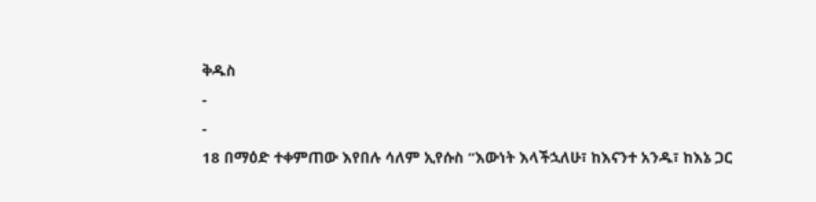ቅዱስ
-
-
18 በማዕድ ተቀምጠው እየበሉ ሳለም ኢየሱስ “እውነት እላችኋለሁ፣ ከእናንተ አንዱ፣ ከእኔ ጋር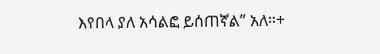እየበላ ያለ አሳልፎ ይሰጠኛል” አለ።+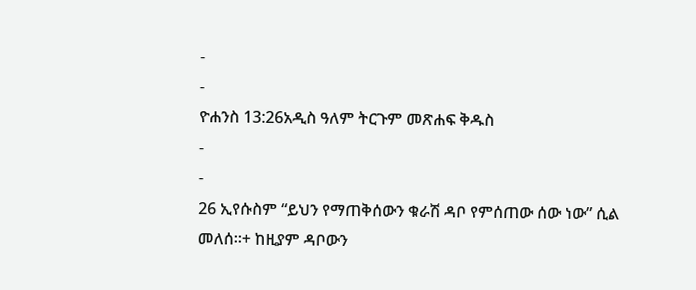-
-
ዮሐንስ 13:26አዲስ ዓለም ትርጉም መጽሐፍ ቅዱስ
-
-
26 ኢየሱስም “ይህን የማጠቅሰውን ቁራሽ ዳቦ የምሰጠው ሰው ነው” ሲል መለሰ።+ ከዚያም ዳቦውን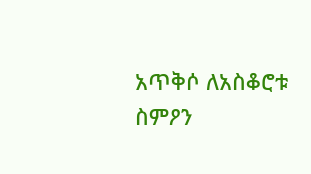አጥቅሶ ለአስቆሮቱ ስምዖን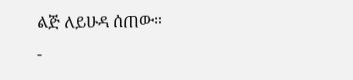ልጅ ለይሁዳ ሰጠው።
-